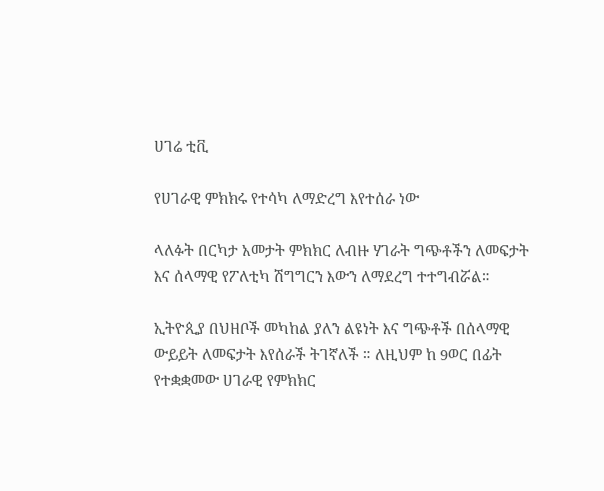ሀገሬ ቲቪ

የሀገራዊ ምክክሩ የተሳካ ለማድረግ እየተሰራ ነው

ላለፉት በርካታ አመታት ምክክር ለብዙ ሃገራት ግጭቶችን ለመፍታት እና ሰላማዊ የፖለቲካ ሽግግርን እውን ለማደረግ ተተግብሯል።

ኢትዮጲያ በህዘቦች መካከል ያለን ልዩነት እና ግጭቶች በሰላማዊ ውይይት ለመፍታት እየሰራች ትገኛለች ። ለዚህም ከ 9ወር በፊት የተቋቋመው ሀገራዊ የምክክር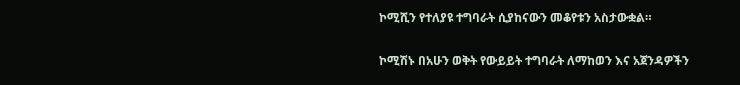ኮሚሺን የተለያዩ ተግባራት ሲያከናውን መቆየቱን አስታውቋል።

ኮሚሽኑ በአሁን ወቅት የውይይት ተግባራት ለማከወን እና አጀንዳዎችን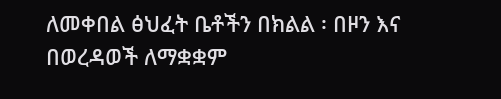ለመቀበል ፅህፈት ቤቶችን በክልል ፡ በዞን እና በወረዳወች ለማቋቋም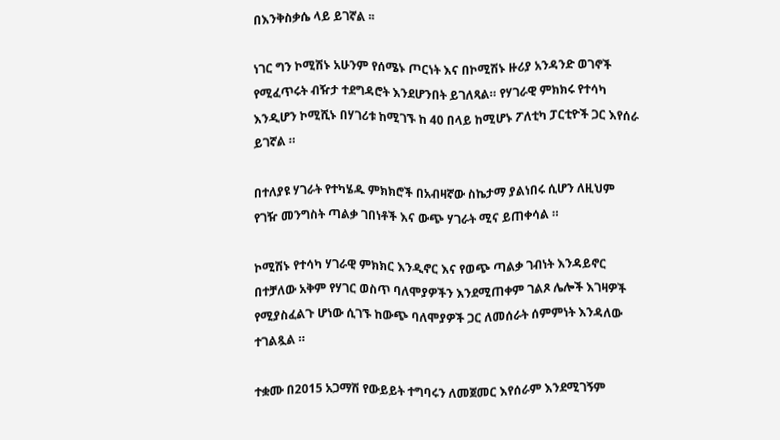በእንቅስቃሴ ላይ ይገኛል ፡፡

ነገር ግን ኮሚሽኑ አሁንም የሰሜኑ ጦርነት እና በኮሚሽኑ ዙሪያ አንዳንድ ወገኖች የሚፈጥሩት ብዥታ ተደግዳሮት እንደሆንበት ይገለጻል። የሃገራዊ ምክክሩ የተሳካ እንዲሆን ኮሚሺኑ በሃገሪቱ ከሚገኙ ከ 40 በላይ ከሚሆኑ ፖለቲካ ፓርቲዮች ጋር እየሰራ ይገኛል ።

በተለያዩ ሃገራት የተካሄዱ ምክክሮች በአብዛኛው ስኬታማ ያልነበሩ ሲሆን ለዚህም የገዥ መንግስት ጣልቃ ገበነቶች እና ውጭ ሃገራት ሚና ይጠቀሳል ።

ኮሚሽኑ የተሳካ ሃገራዊ ምክክር እንዲኖር እና የወጭ ጣልቃ ገብነት እንዳይኖር በተቻለው አቅም የሃገር ወስጥ ባለሞያዎችን እንደሚጠቀም ገልጾ ሌሎች እገዛዎች የሚያስፈልጉ ሆነው ሲገኙ ከውጭ ባለሞያዎች ጋር ለመሰራት ሰምምነት እንዳለው ተገልጿል ።

ተቋሙ በ2015 አጋማሽ የውይይት ተግባሩን ለመጀመር እየሰራም እንደሚገኝም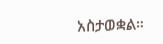አስታወቋል።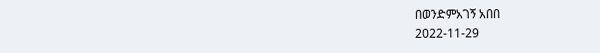በወንድምአገኝ አበበ
2022-11-29